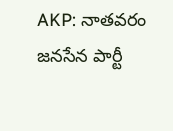AKP: నాతవరం జనసేన పార్టీ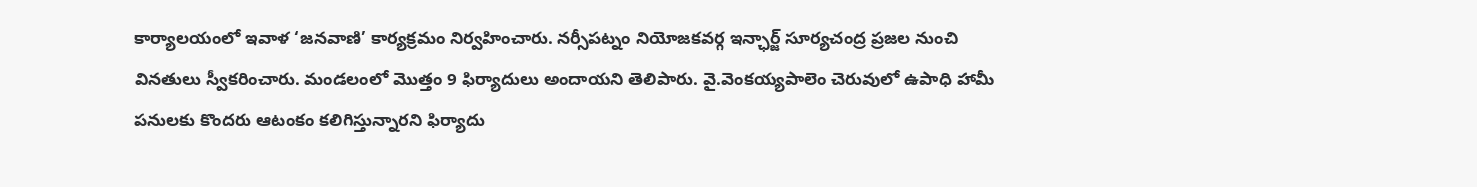కార్యాలయంలో ఇవాళ ‘జనవాణి’ కార్యక్రమం నిర్వహించారు. నర్సీపట్నం నియోజకవర్గ ఇన్ఛార్జ్ సూర్యచంద్ర ప్రజల నుంచి వినతులు స్వీకరించారు. మండలంలో మొత్తం 9 ఫిర్యాదులు అందాయని తెలిపారు. వై.వెంకయ్యపాలెం చెరువులో ఉపాధి హామీ పనులకు కొందరు ఆటంకం కలిగిస్తున్నారని ఫిర్యాదు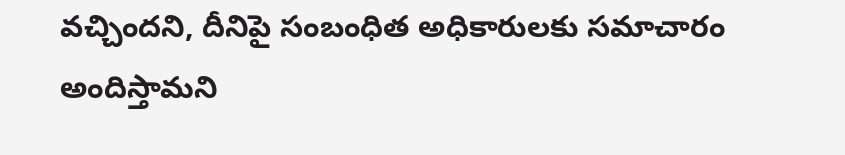వచ్చిందని, దీనిపై సంబంధిత అధికారులకు సమాచారం అందిస్తామని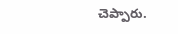చెప్పారు.